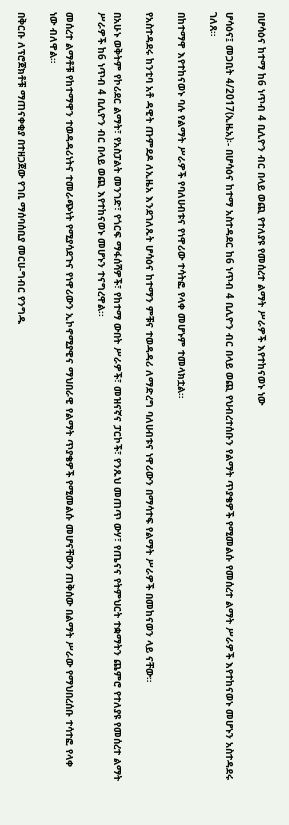በሆሳዕና ከተማ ከ6 ነጥብ 4 ቢሊዮን ብር በላይ ወጪ የተለያዩ የመሰረተ ልማት ሥራዎች እየተከናወኑ ነው

ሆሳዕና፤ መጋቢት 4/2017(ኢዜአ)፡- በሆሳዕና ከተማ አስተዳደር ከ6 ነጥብ 4 ቢሊዮን ብር በላይ ወጪ የህብረተሰቡን የልማት ጥያቄዎች የሚመልሱ የመሰረተ ልማት ሥራዎች እየተከናወኑ መሆኑን አስተዳደሩ ገለጸ።

በከተማዋ እየተከናወኑ ባሉ የልማት ሥራዎች የባለሀብቱና የነዋሪው ተሳትፎ የላቀ መሆኑም ተመላክቷል።

የአስተዳደሩ ከንቲባ አቶ ዳዊት ጡምደዶ ለኢዜአ እንደገለጹት ሆሳዕና ከተማን ምቹና ተወዳዳሪ ለማድረግ ባለሀብቱና ነዋሪውን በማሳተፍ የልማት ሥራዎች በመከናወን ላይ ናቸው።

በአሁኑ ወቅትም የኮሪደር ልማት፣ የአስፓልት መንገድ፣ የጎርፍ ማፋሰሻዎች፣ የከተማ ውበት ሥራዎች፣ መዝናኛና ፓርኮች፣ የንጹህ መጠጥ ውሃ፣ የጤናና የትምህርት ተቋማትን ጨምሮ የተለያዩ የመሰረተ ልማት ሥራዎች ከ6 ነጥብ 4 ቢሊዮን ብር በላይ ወጪ እየተከናወኑ መሆኑን ተናግረዋል፡፡

መሰረተ ልማቶቹ የከተማዋን ተወዳዳሪነትና ተመራጭነት የሚያሳደጉና የነዋሪውን ኢኮኖሚያዊና ማህበራዊ የልማት ጥያቄዎች የሚመልሱ መሆናቸውን ጠቅሰው በልማት ሥራው የማህበረሰቡ ተሳተፎ የላቀ ነው ብለዋል።

በቅርቡ ለፕሮጀክቶቹ ማጠናቀቂያ በተዘጋጀው የገቢ ማሰባሰቢያ መርሀ-ግብር የንግዱ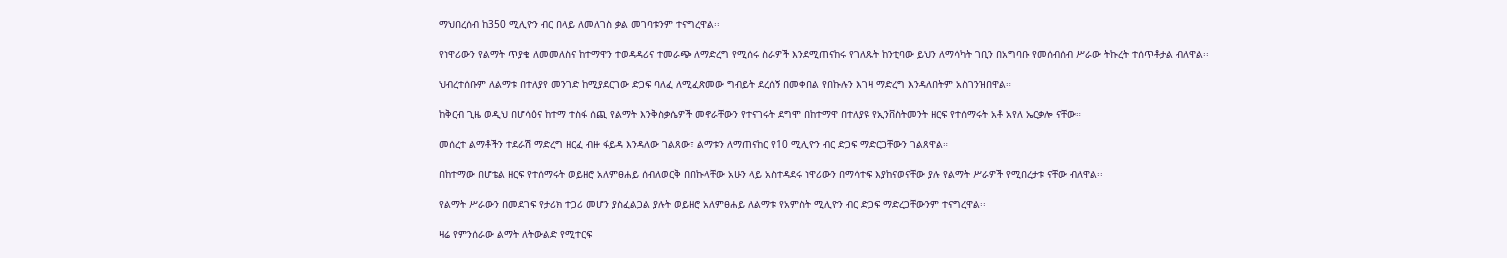ማህበረሰብ ከ350 ሚሊዮን ብር በላይ ለመለገስ ቃል መገባቱንም ተናግረዋል፡፡

የነዋሪውን የልማት ጥያቄ ለመመለስና ከተማዋን ተወዳዳሪና ተመራጭ ለማድረግ የሚሰሩ ስራዎች እንደሚጠናከሩ የገለጹት ከንቲባው ይህን ለማሳካት ገቢን በአግባቡ የመሰብሰብ ሥራው ትኩረት ተሰጥቶታል ብለዋል፡፡

ህብረተሰቡም ለልማቱ በተለያየ መንገድ ከሚያደርገው ድጋፍ ባለፈ ለሚፈጽመው ግብይት ደረሰኝ በመቀበል የበኩሉን እገዛ ማድረግ እንዳለበትም አስገንዝበዋል።

ከቅርብ ጊዜ ወዲህ በሆሳዕና ከተማ ተስፋ ሰጪ የልማት እንቅስቃሴዎች መኖራቸውን የተናገሩት ደግሞ በከተማዋ በተለያዩ የኢንቨስትመንት ዘርፍ የተሰማሩት አቶ አየለ ኤርቃሎ ናቸው።

መሰረተ ልማቶችን ተደራሽ ማድረግ ዘርፈ ብዙ ፋይዳ እንዳለው ገልጸው፣ ልማቱን ለማጠናከር የ10 ሚሊዮን ብር ድጋፍ ማድርጋቸውን ገልጸዋል።

በከተማው በሆቴል ዘርፍ የተሰማሩት ወይዘሮ አለምፀሐይ ሰብለወርቅ በበኩላቸው አሁን ላይ አስተዳደሩ ነዋሪውን በማሳተፍ እያከናወናቸው ያሉ የልማት ሥራዎች የሚበረታቱ ናቸው ብለዋል፡፡

የልማት ሥራውን በመደገፍ የታሪክ ተጋሪ መሆን ያስፈልጋል ያሉት ወይዘሮ አለምፀሐይ ለልማቱ የአምስት ሚሊዮን ብር ድጋፍ ማድረጋቸውንም ተናግረዋል፡፡

ዛሬ የምንሰራው ልማት ለትውልድ የሚተርፍ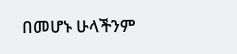በመሆኑ ሁላችንም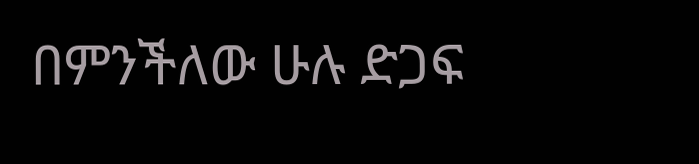በምንችለው ሁሉ ድጋፍ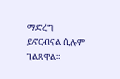ማድረግ ይኖርብናል ሲሉም ገልጸዋል።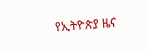የኢትዮጵያ ዜና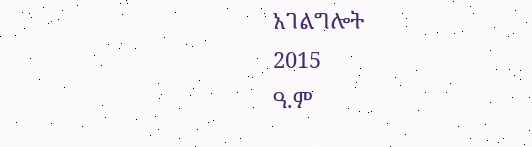አገልግሎት
2015
ዓ.ም